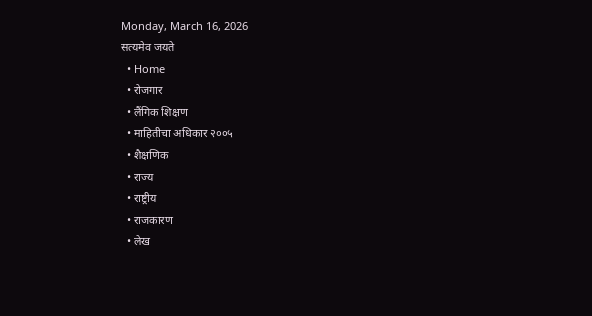Monday, March 16, 2026
सत्यमेव जयते
  • Home
  • रोजगार
  • लैंगिक शिक्षण
  • माहितीचा अधिकार २००५
  • शैक्षणिक
  • राज्य
  • राष्ट्रीय
  • राजकारण
  • लेख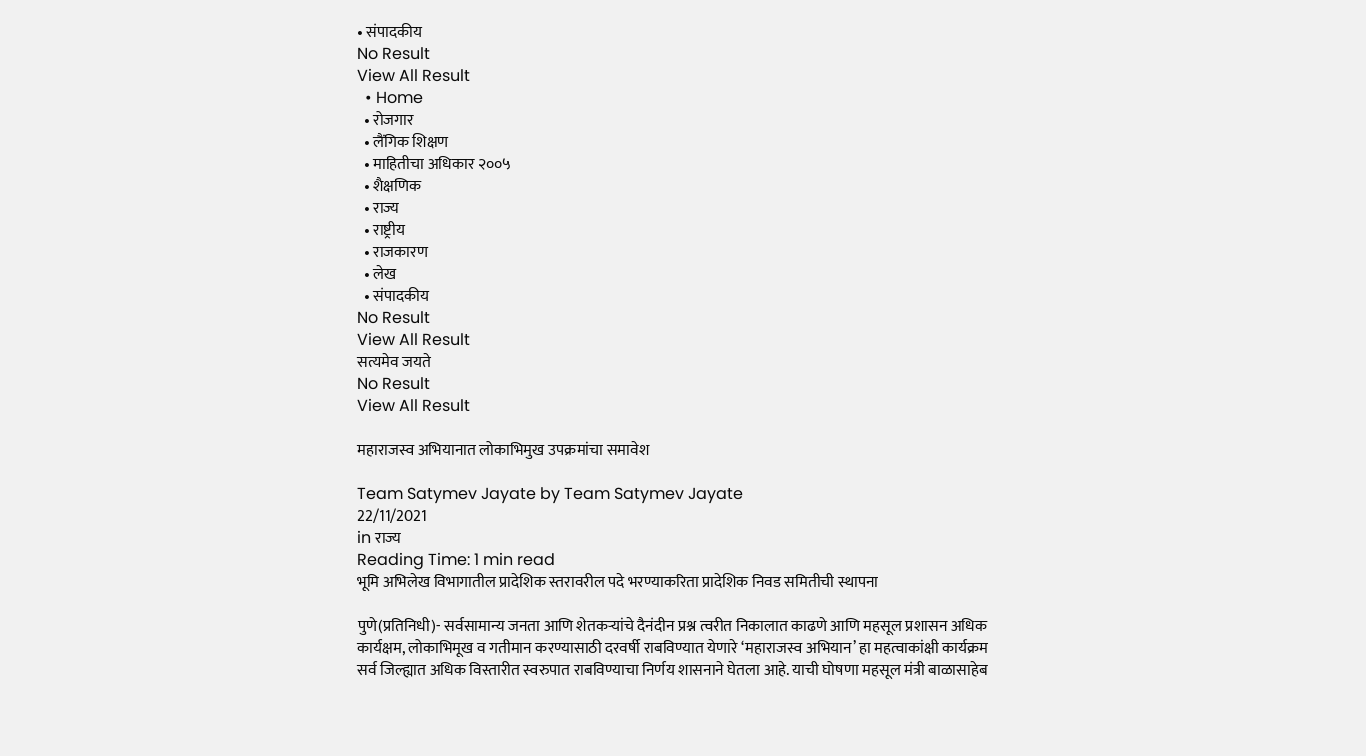• संपादकीय
No Result
View All Result
  • Home
  • रोजगार
  • लैंगिक शिक्षण
  • माहितीचा अधिकार २००५
  • शैक्षणिक
  • राज्य
  • राष्ट्रीय
  • राजकारण
  • लेख
  • संपादकीय
No Result
View All Result
सत्यमेव जयते
No Result
View All Result

महाराजस्व अभियानात लोकाभिमुख उपक्रमांचा समावेश

Team Satymev Jayate by Team Satymev Jayate
22/11/2021
in राज्य
Reading Time: 1 min read
भूमि अभिलेख विभागातील प्रादेशिक स्तरावरील पदे भरण्याकरिता प्रादेशिक निवड समितीची स्थापना

पुणे(प्रतिनिधी)- सर्वसामान्य जनता आणि शेतकऱ्यांचे दैनंदीन प्रश्न त्वरीत निकालात काढणे आणि महसूल प्रशासन अधिक कार्यक्षम, लोकाभिमूख व गतीमान करण्यासाठी दरवर्षी राबविण्यात येणारे ‘महाराजस्व अभियान’ हा महत्वाकांक्षी कार्यक्रम सर्व जिल्ह्यात अधिक विस्तारीत स्वरुपात राबविण्याचा निर्णय शासनाने घेतला आहे. याची घोषणा महसूल मंत्री बाळासाहेब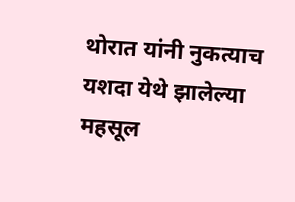थोरात यांनी नुकत्याच यशदा येथे झालेल्या महसूल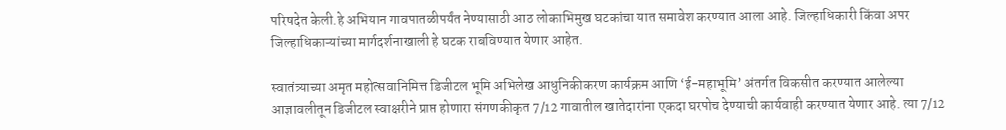परिषदेत केली.हे अभियान गावपातळीपर्यंत नेण्यासाठी आठ लोकाभिमुख घटकांचा यात समावेश करण्यात आला आहे. जिल्हाधिकारी किंवा अपर जिल्हाधिकाऱ्यांच्या मार्गदर्शनाखाली हे घटक राबविण्यात येणार आहेत.

स्वातंत्र्याच्या अमृत महोत्सवानिमित्त डिजीटल भूमि अभिलेख आधुनिकीकरण कार्यक्रम आणि ‘ई-महाभूमि’ अंतर्गत विकसीत करण्यात आलेल्या आज्ञावलीतून डिजीटल स्वाक्षरीने प्राप्त होणारा संगणकीकृत 7/12 गावातील खातेदारांना एकदा घरपोच देण्याची कार्यवाही करण्यात येणार आहे. त्या 7/12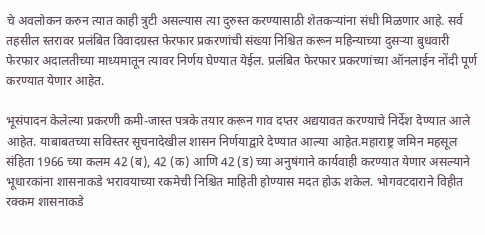चे अवलोकन करुन त्यात काही त्रुटी असल्यास त्या दुरुस्त करण्यासाठी शेतकऱ्यांना संधी मिळणार आहे. सर्व तहसील स्तरावर प्रलंबित विवादग्रस्त फेरफार प्रकरणांची संख्या निश्चित करून महिन्याच्या दुसऱ्या बुधवारी फेरफार अदालतीच्या माध्यमातून त्यावर निर्णय घेण्यात येईल. प्रलंबित फेरफार प्रकरणांच्या ऑनलाईन नोंदी पूर्ण करण्यात येणार आहेत.

भूसंपादन केलेल्या प्रकरणी कमी-जास्त पत्रके तयार करून गाव दप्तर अद्ययावत करण्याचे निर्देश देण्यात आले आहेत. याबाबतच्या सविस्तर सूचनादेखील शासन निर्णयाद्वारे देण्यात आल्या आहेत.महाराष्ट्र जमिन महसूल संहिता 1966 च्या कलम 42 (ब), 42 (क) आणि 42 (ड) च्या अनुषंगाने कार्यवाही करण्यात येणार असल्याने भूधारकांना शासनाकडे भरावयाच्या रकमेची निश्चित माहिती होण्यास मदत होऊ शकेल. भोगवटदाराने विहीत रक्कम शासनाकडे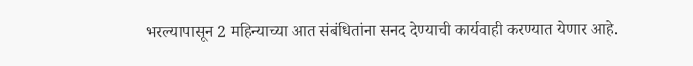भरल्यापासून 2 महिन्याच्या आत संबंधितांना सनद देण्याची कार्यवाही करण्यात येणार आहे.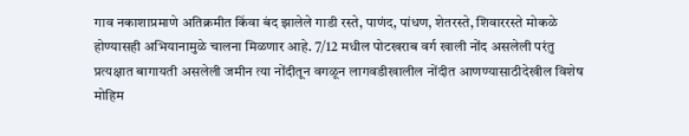गाव नकाशाप्रमाणे अतिक्रमीत किंवा बंद झालेले गाडी रस्ते, पाणंद, पांधण, शेतरस्ते, शिवाररस्ते मोकळे होण्यासही अभियानामुळे चालना मिळणार आहे. 7/12 मधील पोटखराब वर्ग खाली नोंद असलेली परंतु प्रत्यक्षात बागायती असलेली जमीन त्या नोंदीतून वगळून लागवडीखालील नोंदीत आणण्यासाठीदेखील विशेष मोहिम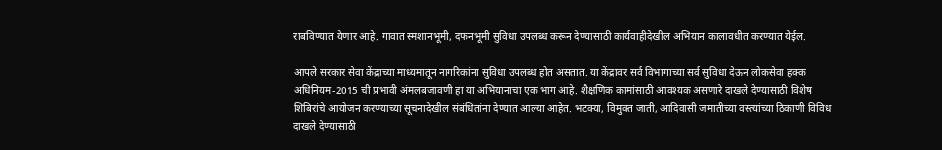राबविण्यात येणार आहे. गावात स्मशानभूमी, दफनभूमी सुविधा उपलब्ध करून देण्यासाठी कार्यवाहीदेखील अभियान कालावधीत करण्यात येईल.

आपले सरकार सेवा केंद्राच्या माध्यमातून नागरिकांना सुविधा उपलब्ध होत असतात. या केंद्रावर सर्व विभागाच्या सर्व सुविधा देऊन लोकसेवा हक्क अधिनियम-2015 ची प्रभावी अंमलबजावणी हा या अभियानाचा एक भाग आहे. शैक्षणिक कामांसाठी आवश्यक असणारे दाखले देण्यासाठी विशेष शिबिरांचे आयोजन करण्याच्या सूचनादेखील संबंधितांना देण्यात आल्या आहेत. भटक्या, विमुक्त जाती, आदिवासी जमातीच्या वस्त्यांच्या ठिकाणी विविध दाखले देण्यासाठी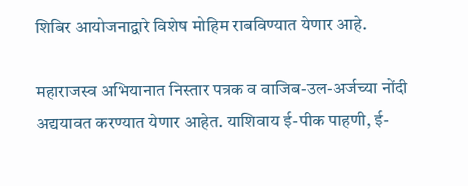शिबिर आयोजनाद्वारे विशेष मोहिम राबविण्यात येणार आहे.

महाराजस्व अभियानात निस्तार पत्रक व वाजिब-उल-अर्जच्या नोंदी अद्ययावत करण्यात येणार आहेत. याशिवाय ई-पीक पाहणी, ई-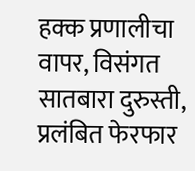हक्क प्रणालीचा वापर, विसंगत सातबारा दुरुस्ती, प्रलंबित फेरफार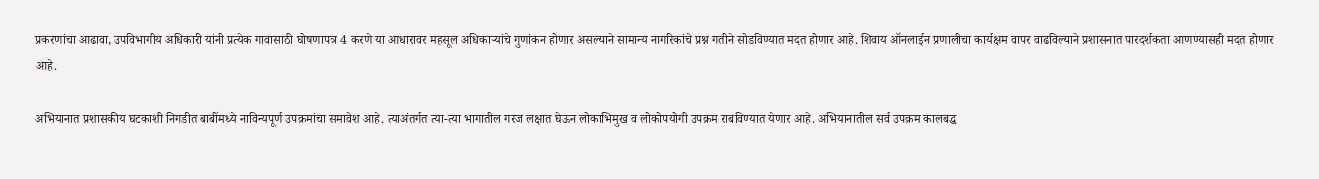प्रकरणांचा आढावा, उपविभागीय अधिकारी यांनी प्रत्येक गावासाठी घोषणापत्र 4 करणे या आधारावर महसूल अधिकाऱ्यांचे गुणांकन होणार असल्याने सामान्य नागरिकांचे प्रश्न गतीने सोडविण्यात मदत होणार आहे. शिवाय ऑनलाईन प्रणालीचा कार्यक्षम वापर वाढविल्याने प्रशासनात पारदर्शकता आणण्यासही मदत होणार आहे.

अभियानात प्रशासकीय घटकाशी ‍निगडीत बाबींमध्ये नाविन्यपूर्ण उपक्रमांचा समावेश आहे. त्याअंतर्गत त्या-त्या भागातील गरज लक्षात घेऊन लोकाभिमुख व लोकोपयोगी उपक्रम राबविण्यात येणार आहे. अभियानातील सर्व उपक्रम कालबद्ध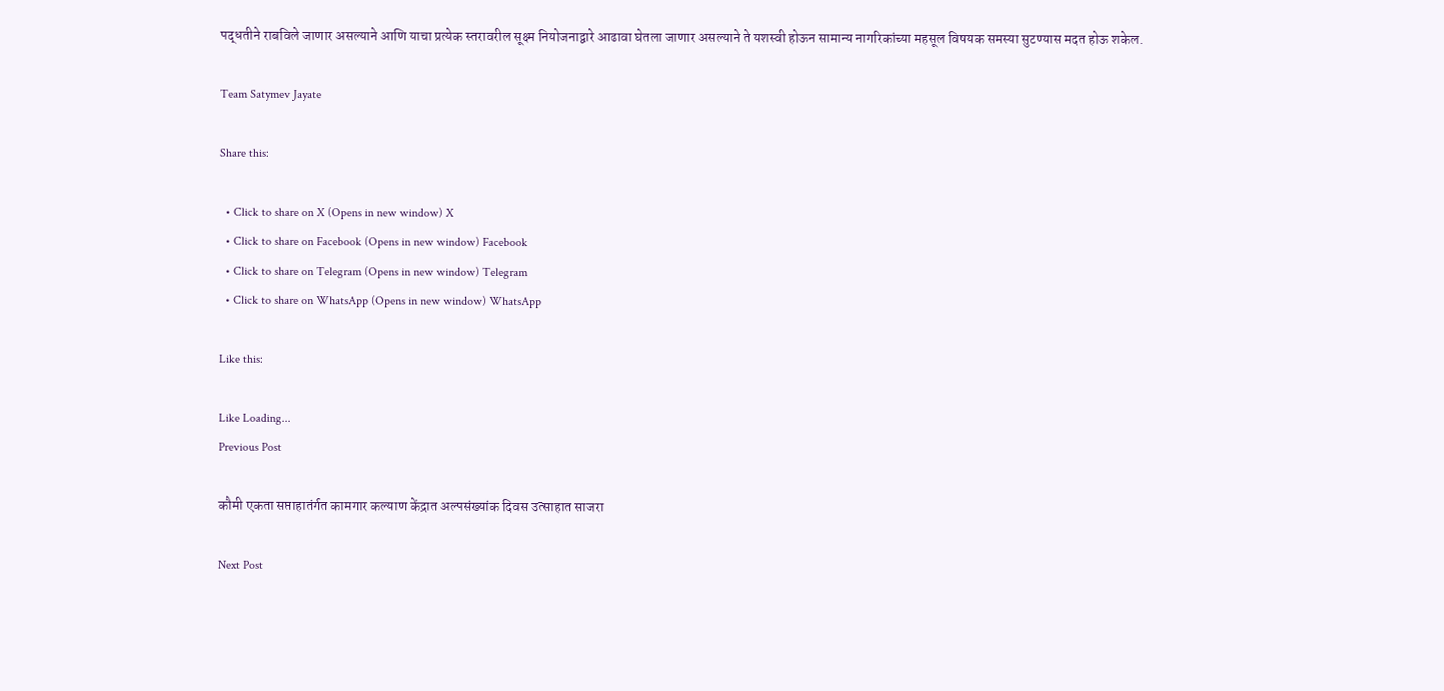पद्धतीने राबविले जाणार असल्याने आणि याचा प्रत्येक स्तरावरील सूक्ष्म नियोजनाद्वारे आढावा घेतला जाणार असल्याने ते यशस्वी होऊन सामान्य नागरिकांच्या महसूल विषयक समस्या सुटण्यास मदत होऊ शकेल.

Team Satymev Jayate

Share this:

  • Click to share on X (Opens in new window) X
  • Click to share on Facebook (Opens in new window) Facebook
  • Click to share on Telegram (Opens in new window) Telegram
  • Click to share on WhatsApp (Opens in new window) WhatsApp

Like this:

Like Loading...
Previous Post

कौमी एकता सप्ताहातंर्गत कामगार कल्याण केंद्रात अल्पसंख्यांक दिवस उत्साहात साजरा

Next Post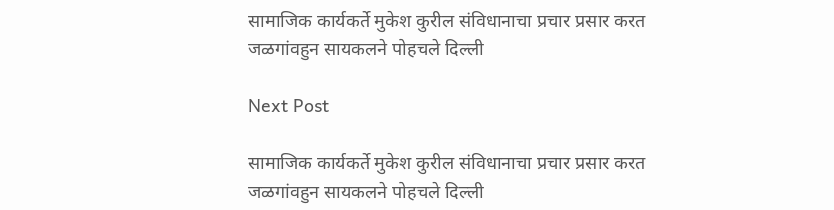सामाजिक कार्यकर्ते मुकेश कुरील संविधानाचा प्रचार प्रसार करत जळगांवहुन सायकलने पोहचले दिल्ली

Next Post

सामाजिक कार्यकर्ते मुकेश कुरील संविधानाचा प्रचार प्रसार करत जळगांवहुन सायकलने पोहचले दिल्ली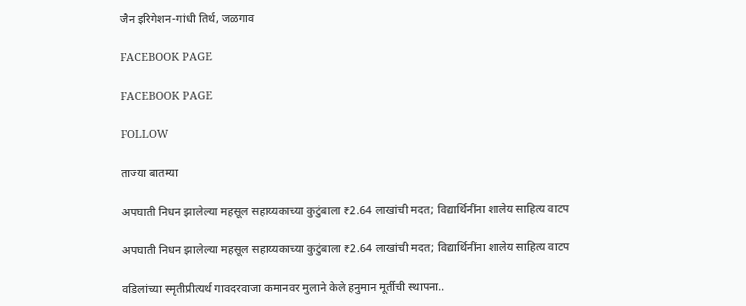जैन इरिगेशन-गांधी तिर्थ, जळगाव

FACEBOOK PAGE

FACEBOOK PAGE

FOLLOW

ताज्या बातम्या

अपघाती निधन झालेल्या महसूल सहाय्यकाच्या कुटुंबाला ₹2.64 लाखांची मदत; विद्यार्थिनींना शालेय साहित्य वाटप

अपघाती निधन झालेल्या महसूल सहाय्यकाच्या कुटुंबाला ₹2.64 लाखांची मदत; विद्यार्थिनींना शालेय साहित्य वाटप

वडिलांच्या स्मृतीप्रीत्यर्थ गावदरवाजा कमानवर मुलाने केले हनुमान मूर्तीची स्थापना..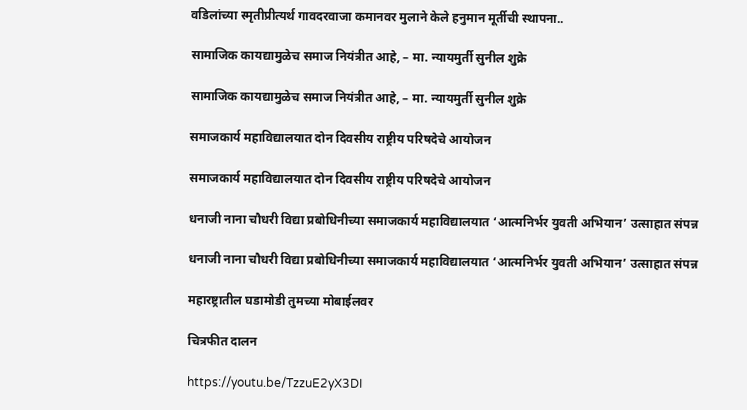वडिलांच्या स्मृतीप्रीत्यर्थ गावदरवाजा कमानवर मुलाने केले हनुमान मूर्तीची स्थापना..

सामाजिक कायद्यामुळेच समाज नियंत्रीत आहे, – मा. न्यायमुर्ती सुनील शुक्रे

सामाजिक कायद्यामुळेच समाज नियंत्रीत आहे, – मा. न्यायमुर्ती सुनील शुक्रे

समाजकार्य महाविद्यालयात दोन दिवसीय राष्ट्रीय परिषदेचे आयोजन

समाजकार्य महाविद्यालयात दोन दिवसीय राष्ट्रीय परिषदेचे आयोजन

धनाजी नाना चौधरी विद्या प्रबोधिनीच्या समाजकार्य महाविद्यालयात ‘आत्मनिर्भर युवती अभियान’ उत्साहात संपन्न

धनाजी नाना चौधरी विद्या प्रबोधिनीच्या समाजकार्य महाविद्यालयात ‘आत्मनिर्भर युवती अभियान’ उत्साहात संपन्न

महारष्ट्रातील घडामोडी तुमच्या मोबाईलवर

चित्रफीत दालन

https://youtu.be/TzzuE2yX3DI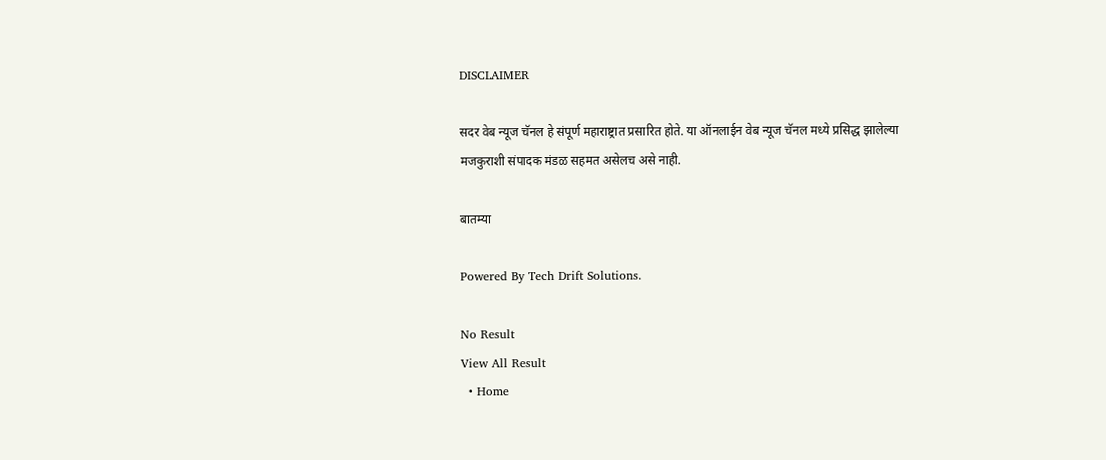DISCLAIMER

सदर वेब न्यूज चॅनल हे संपूर्ण महाराष्ट्रात प्रसारित होते. या ऑनलाईन वेब न्यूज चॅनल मध्ये प्रसिद्ध झालेल्या मजकुराशी संपादक मंडळ सहमत असेलच असे नाही.

बातम्या

Powered By Tech Drift Solutions.

No Result
View All Result
  • Home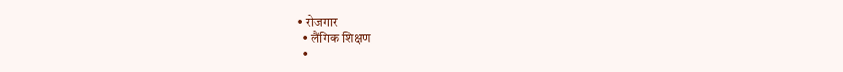• रोजगार
  • लैंगिक शिक्षण
  •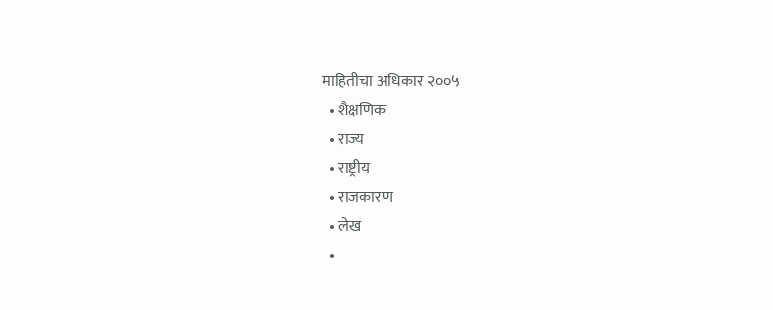माहितीचा अधिकार २००५
  • शैक्षणिक
  • राज्य
  • राष्ट्रीय
  • राजकारण
  • लेख
  •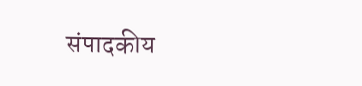संपादकीय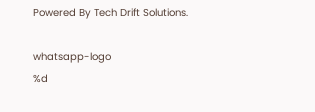Powered By Tech Drift Solutions.

whatsapp-logo
%d